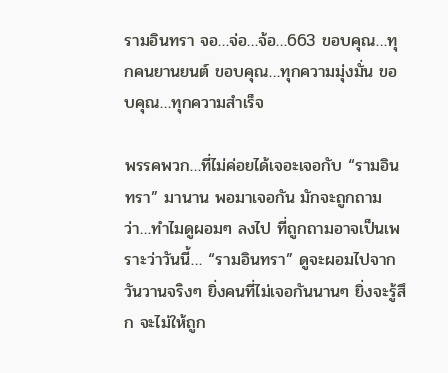รามอินทรา จอ…จ่อ…จ้อ…663 ขอบคุณ…ทุกคนยานยนต์ ขอบคุณ…ทุกความมุ่งมั่น ขอบคุณ…ทุกความสำเร็จ

พรรคพวก…ที่ไม่ค่อยได้เจอะเจอกับ “รามอินทรา” มานาน พอมาเจอกัน มักจะถูกถามว่า…ทำไมดูผอมๆ ลงไป ที่ถูกถามอาจเป็นเพราะว่าวันนี้… “รามอินทรา” ดูจะผอมไปจากวันวานจริงๆ ยิ่งคนที่ไม่เจอกันนานๆ ยิ่งจะรู้สึก จะไม่ให้ถูก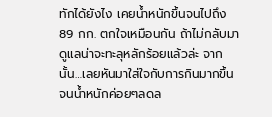ทักได้ยังไง เคยน้ำหนักขึ้นจนไปถึง 89 กก. ตกใจเหมือนกัน ถ้าไม่กลับมาดูแลน่าจะทะลุหลักร้อยแล้วล่ะ จากนั้น…เลยหันมาใส่ใจกับการกินมากขึ้น จนน้ำหนักค่อยๆลดล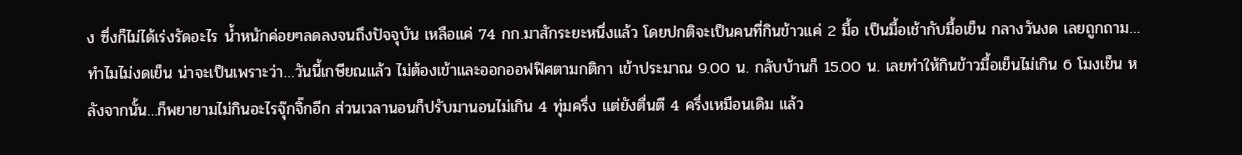ง ซึ่งก็ไม่ได้เร่งรัดอะไร น้ำหนักค่อยๆลดลงจนถึงปัจจุบัน เหลือแค่ 74 กก.มาสักระยะหนึ่งแล้ว โดยปกติจะเป็นคนที่กินข้าวแค่ 2 มื้อ เป็นมื้อเช้ากับมื้อเย็น กลางวันงด เลยถูกถาม…ทำไมไม่งดเย็น น่าจะเป็นเพราะว่า…วันนี้เกษียณแล้ว ไม่ต้องเข้าและออกออฟฟิศตามกติกา เข้าประมาณ 9.00 น. กลับบ้านก็ 15.00 น. เลยทำให้กินข้าวมื้อเย็นไม่เกิน 6 โมงเย็น หลังจากนั้น…ก็พยายามไม่กินอะไรจุ๊กจิ๊กอีก ส่วนเวลานอนก็ปรับมานอนไม่เกิน 4 ทุ่มครึ่ง แต่ยังตื่นตี 4 ครึ่งเหมือนเดิม แล้ว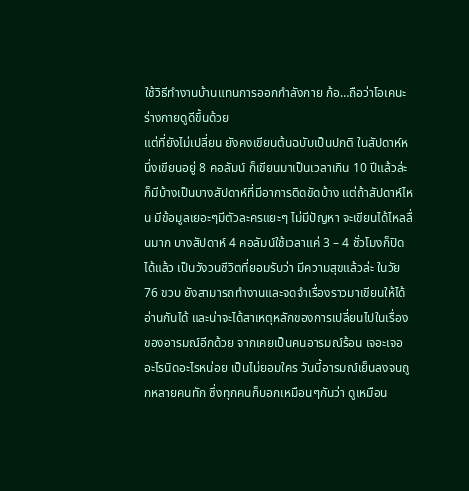ใช้วิธีทำงานบ้านแทนการออกกำลังกาย ก้อ…ถือว่าโอเคนะ ร่างกายดูดีขึ้นด้วย
แต่ที่ยังไม่เปลี่ยน ยังคงเขียนต้นฉบับเป็นปกติ ในสัปดาห์หนึ่งเขียนอยู่ 8 คอลัมน์ ก็เขียนมาเป็นเวลาเกิน 10 ปีแล้วล่ะ ก็มีบ้างเป็นบางสัปดาห์ที่มีอาการติดขัดบ้าง แต่ถ้าสัปดาห์ไหน มีข้อมูลเยอะๆมีตัวละครแยะๆ ไม่มีปัญหา จะเขียนได้ไหลลื่นมาก บางสัปดาห์ 4 คอลัมน์ใช้เวลาแค่ 3 – 4 ชั่วโมงก็ปิดได้แล้ว เป็นวังวนชีวิตที่ยอมรับว่า มีความสุขแล้วล่ะ ในวัย 76 ขวบ ยังสามารถทำงานและจดจำเรื่องราวมาเขียนให้ได้อ่านกันได้ และน่าจะได้สาเหตุหลักของการเปลี่ยนไปในเรื่องของอารมณ์อีกด้วย จากเคยเป็นคนอารมณ์ร้อน เจอะเจออะไรนิดอะไรหน่อย เป็นไม่ยอมใคร วันนี้อารมณ์เย็นลงจนถูกหลายคนทัก ซึ่งทุกคนก็บอกเหมือนๆกันว่า ดูเหมือน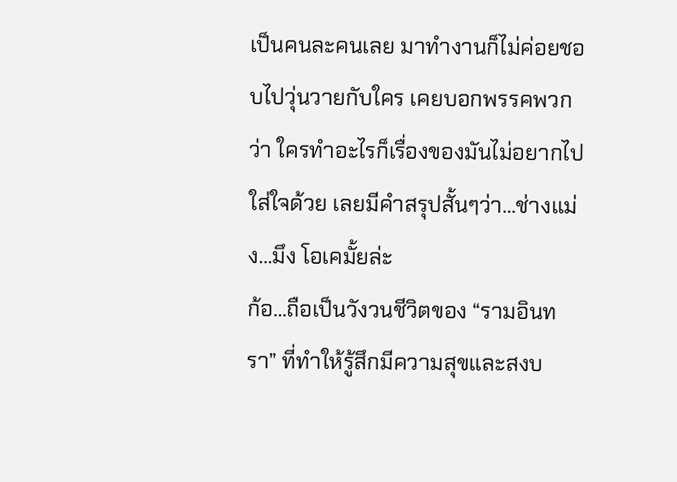เป็นคนละคนเลย มาทำงานก็ไม่ค่อยชอบไปวุ่นวายกับใคร เคยบอกพรรคพวกว่า ใครทำอะไรก็เรื่องของมันไม่อยากไปใส่ใจด้วย เลยมีคำสรุปสั้นๆว่า…ช่างแม่ง…มึง โอเคมั้ยล่ะ
ก้อ…ถือเป็นวังวนชีวิตของ “รามอินทรา” ที่ทำให้รู้สึกมีความสุขและสงบ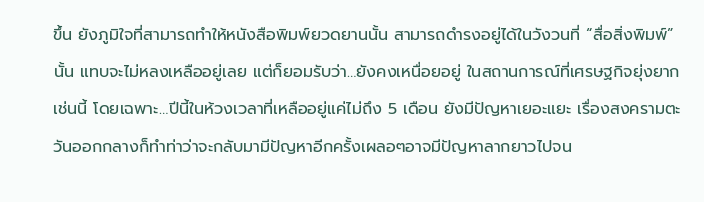ขึ้น ยังภูมิใจที่สามารถทำให้หนังสือพิมพ์ยวดยานนั้น สามารถดำรงอยู่ได้ในวังวนที่ “สื่อสิ่งพิมพ์” นั้น แทบจะไม่หลงเหลืออยู่เลย แต่ก็ยอมรับว่า…ยังคงเหนื่อยอยู่ ในสถานการณ์ที่เศรษฐกิจยุ่งยากเช่นนี้ โดยเฉพาะ…ปีนี้ในห้วงเวลาที่เหลืออยู่แค่ไม่ถึง 5 เดือน ยังมีปัญหาเยอะแยะ เรื่องสงครามตะวันออกกลางก็ทำท่าว่าจะกลับมามีปัญหาอีกครั้งเผลอๆอาจมีปัญหาลากยาวไปจน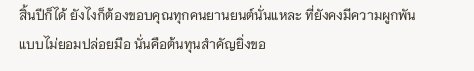สิ้นปีก็ได้ ยังไงก็ต้องขอบคุณทุกคนยานยนต์นั่นแหละ ที่ยังคงมีความผูกพันแบบไม่ยอมปล่อยมือ นั่นคือต้นทุนสำคัญยิ่งขอ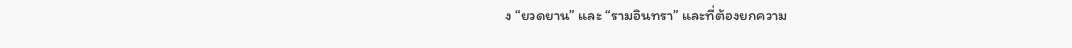ง “ยวดยาน” และ “รามอินทรา” และที่ต้องยกความ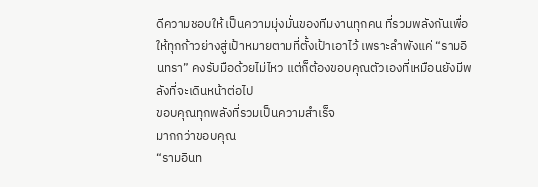ดีความชอบให้ เป็นความมุ่งมั่นของทีมงานทุกคน ที่รวมพลังกันเพื่อให้ทุกก้าวย่างสู่เป้าหมายตามที่ตั้งเป้าเอาไว้ เพราะลำพังแค่ “รามอินทรา” คงรับมือด้วยไม่ไหว แต่ก็ต้องขอบคุณตัวเองที่เหมือนยังมีพลังที่จะเดินหน้าต่อไป
ขอบคุณทุกพลังที่รวมเป็นความสำเร็จ
มากกว่าขอบคุณ
“รามอินท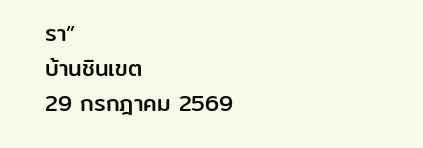รา”
บ้านชินเขต
29 กรกฎาคม 2569